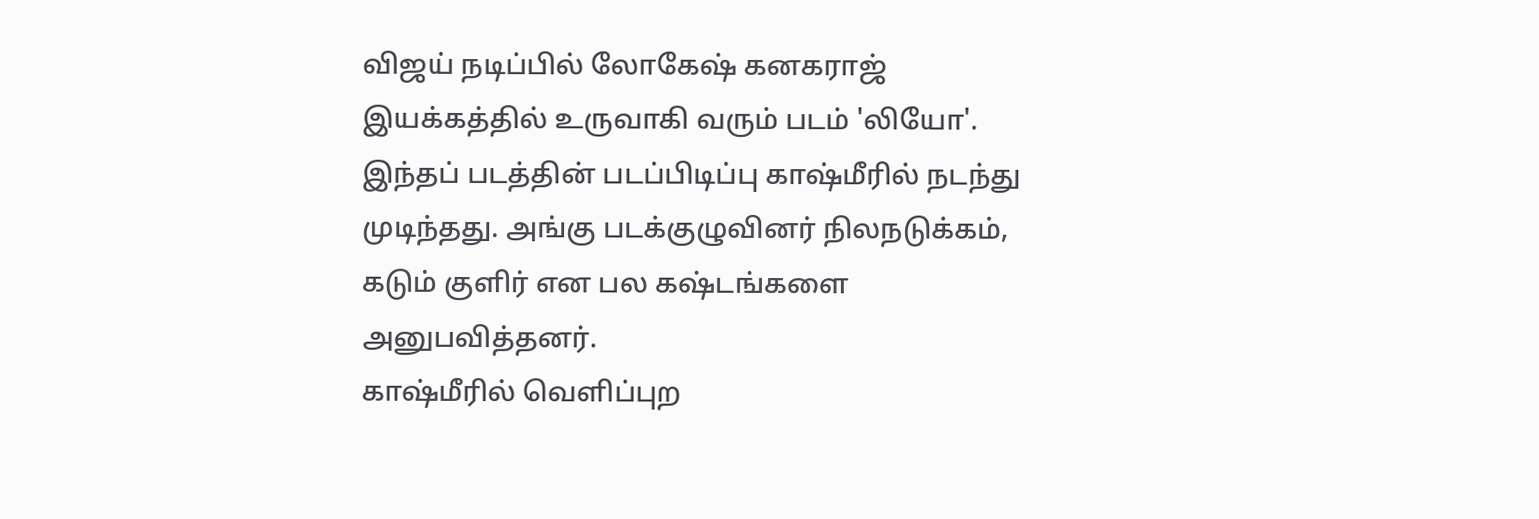விஜய் நடிப்பில் லோகேஷ் கனகராஜ் இயக்கத்தில் உருவாகி வரும் படம் 'லியோ'. இந்தப் படத்தின் படப்பிடிப்பு காஷ்மீரில் நடந்து முடிந்தது. அங்கு படக்குழுவினர் நிலநடுக்கம், கடும் குளிர் என பல கஷ்டங்களை அனுபவித்தனர்.
காஷ்மீரில் வெளிப்புற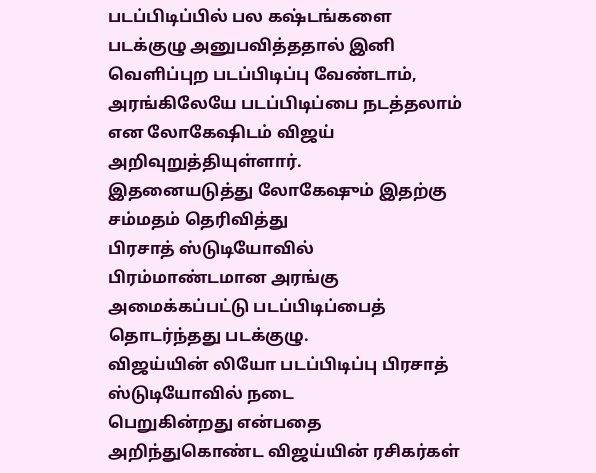படப்பிடிப்பில் பல கஷ்டங்களை படக்குழு அனுபவித்ததால் இனி வெளிப்புற படப்பிடிப்பு வேண்டாம், அரங்கிலேயே படப்பிடிப்பை நடத்தலாம் என லோகேஷிடம் விஜய் அறிவுறுத்தியுள்ளார்.
இதனையடுத்து லோகேஷும் இதற்கு சம்மதம் தெரிவித்து
பிரசாத் ஸ்டுடியோவில் பிரம்மாண்டமான அரங்கு அமைக்கப்பட்டு படப்பிடிப்பைத் தொடர்ந்தது படக்குழு.
விஜய்யின் லியோ படப்பிடிப்பு பிரசாத் ஸ்டுடியோவில் நடை
பெறுகின்றது என்பதை அறிந்துகொண்ட விஜய்யின் ரசிகர்கள்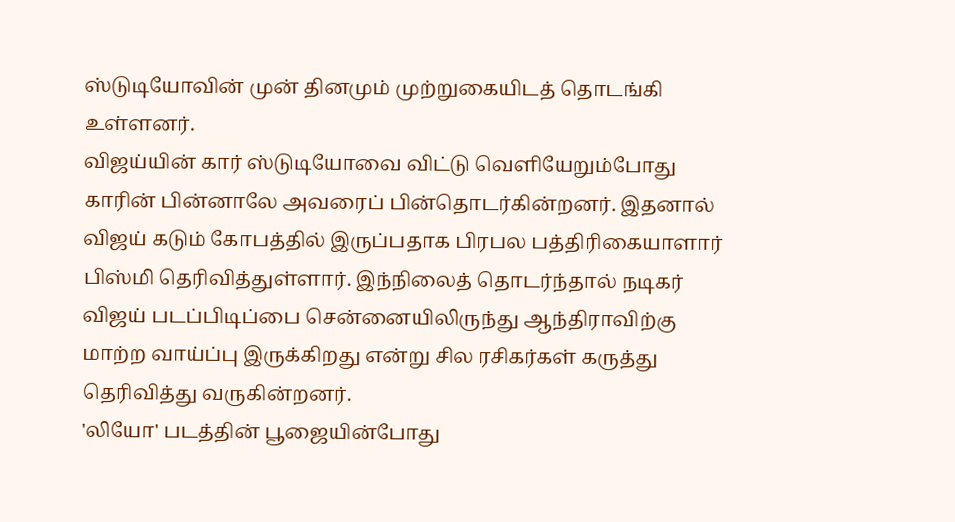ஸ்டுடியோவின் முன் தினமும் முற்றுகையிடத் தொடங்கி உள்ளனர்.
விஜய்யின் கார் ஸ்டுடியோவை விட்டு வெளியேறும்போது காரின் பின்னாலே அவரைப் பின்தொடர்கின்றனர். இதனால் விஜய் கடும் கோபத்தில் இருப்பதாக பிரபல பத்திரிகையாளார் பிஸ்மி தெரிவித்துள்ளார். இந்நிலைத் தொடர்ந்தால் நடிகர் விஜய் படப்பிடிப்பை சென்னையிலிருந்து ஆந்திராவிற்கு மாற்ற வாய்ப்பு இருக்கிறது என்று சில ரசிகர்கள் கருத்து தெரிவித்து வருகின்றனர்.
'லியோ' படத்தின் பூஜையின்போது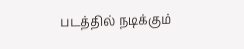படத்தில் நடிக்கும்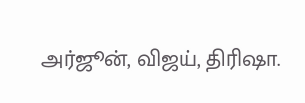அர்ஜூன், விஜய், திரிஷா.